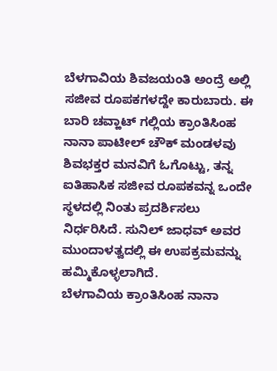ಬೆಳಗಾವಿಯ ಶಿವಜಯಂತಿ ಅಂದ್ರೆ ಅಲ್ಲಿ ಸಜೀವ ರೂಪಕಗಳದ್ದೇ ಕಾರುಬಾರು. ಈ ಬಾರಿ ಚವ್ಹಾಟ್ ಗಲ್ಲಿಯ ಕ್ರಾಂತಿಸಿಂಹ ನಾನಾ ಪಾಟೀಲ್ ಚೌಕ್ ಮಂಡಳವು ಶಿವಭಕ್ತರ ಮನವಿಗೆ ಓಗೊಟ್ಟು, ತನ್ನ ಐತಿಹಾಸಿಕ ಸಜೀವ ರೂಪಕವನ್ನ ಒಂದೇ ಸ್ಥಳದಲ್ಲಿ ನಿಂತು ಪ್ರದರ್ಶಿಸಲು ನಿರ್ಧರಿಸಿದೆ. ಸುನಿಲ್ ಜಾಧವ್ ಅವರ ಮುಂದಾಳತ್ವದಲ್ಲಿ ಈ ಉಪಕ್ರಮವನ್ನು ಹಮ್ಮಿಕೊಳ್ಳಲಾಗಿದೆ.
ಬೆಳಗಾವಿಯ ಕ್ರಾಂತಿಸಿಂಹ ನಾನಾ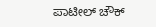ಪಾಟೀಲ್ ಚೌಕ್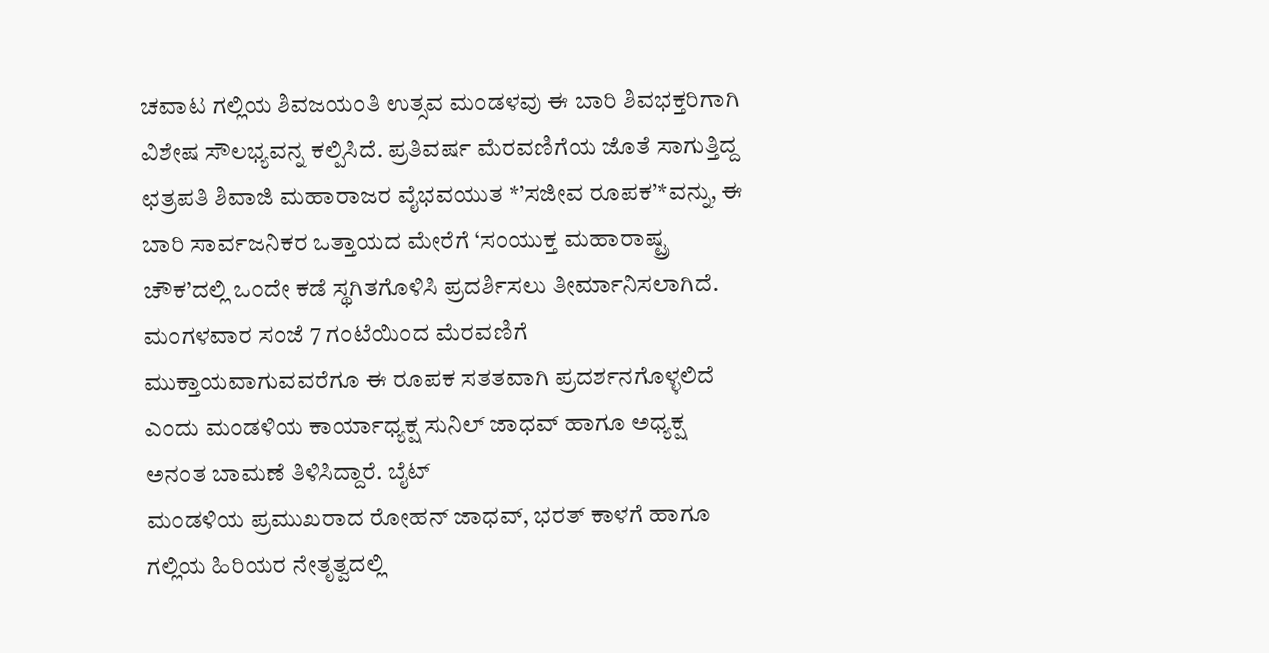ಚವಾಟ ಗಲ್ಲಿಯ ಶಿವಜಯಂತಿ ಉತ್ಸವ ಮಂಡಳವು ಈ ಬಾರಿ ಶಿವಭಕ್ತರಿಗಾಗಿ ವಿಶೇಷ ಸೌಲಭ್ಯವನ್ನ ಕಲ್ಪಿಸಿದೆ. ಪ್ರತಿವರ್ಷ ಮೆರವಣಿಗೆಯ ಜೊತೆ ಸಾಗುತ್ತಿದ್ದ ಛತ್ರಪತಿ ಶಿವಾಜಿ ಮಹಾರಾಜರ ವೈಭವಯುತ *’ಸಜೀವ ರೂಪಕ’*ವನ್ನು, ಈ ಬಾರಿ ಸಾರ್ವಜನಿಕರ ಒತ್ತಾಯದ ಮೇರೆಗೆ ‘ಸಂಯುಕ್ತ ಮಹಾರಾಷ್ಟ್ರ ಚೌಕ’ದಲ್ಲಿ ಒಂದೇ ಕಡೆ ಸ್ಥಗಿತಗೊಳಿಸಿ ಪ್ರದರ್ಶಿಸಲು ತೀರ್ಮಾನಿಸಲಾಗಿದೆ. ಮಂಗಳವಾರ ಸಂಜೆ 7 ಗಂಟೆಯಿಂದ ಮೆರವಣಿಗೆ ಮುಕ್ತಾಯವಾಗುವವರೆಗೂ ಈ ರೂಪಕ ಸತತವಾಗಿ ಪ್ರದರ್ಶನಗೊಳ್ಳಲಿದೆ ಎಂದು ಮಂಡಳಿಯ ಕಾರ್ಯಾಧ್ಯಕ್ಷ ಸುನಿಲ್ ಜಾಧವ್ ಹಾಗೂ ಅಧ್ಯಕ್ಷ ಅನಂತ ಬಾಮಣೆ ತಿಳಿಸಿದ್ದಾರೆ. ಬೈಟ್
ಮಂಡಳಿಯ ಪ್ರಮುಖರಾದ ರೋಹನ್ ಜಾಧವ್, ಭರತ್ ಕಾಳಗೆ ಹಾಗೂ ಗಲ್ಲಿಯ ಹಿರಿಯರ ನೇತೃತ್ವದಲ್ಲಿ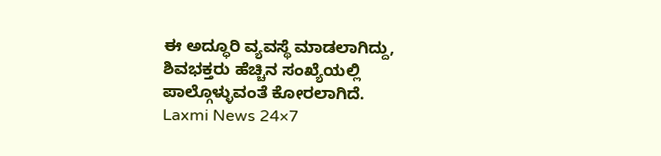ಈ ಅದ್ಧೂರಿ ವ್ಯವಸ್ಥೆ ಮಾಡಲಾಗಿದ್ದು, ಶಿವಭಕ್ತರು ಹೆಚ್ಚಿನ ಸಂಖ್ಯೆಯಲ್ಲಿ ಪಾಲ್ಗೊಳ್ಳುವಂತೆ ಕೋರಲಾಗಿದೆ.
Laxmi News 24×7